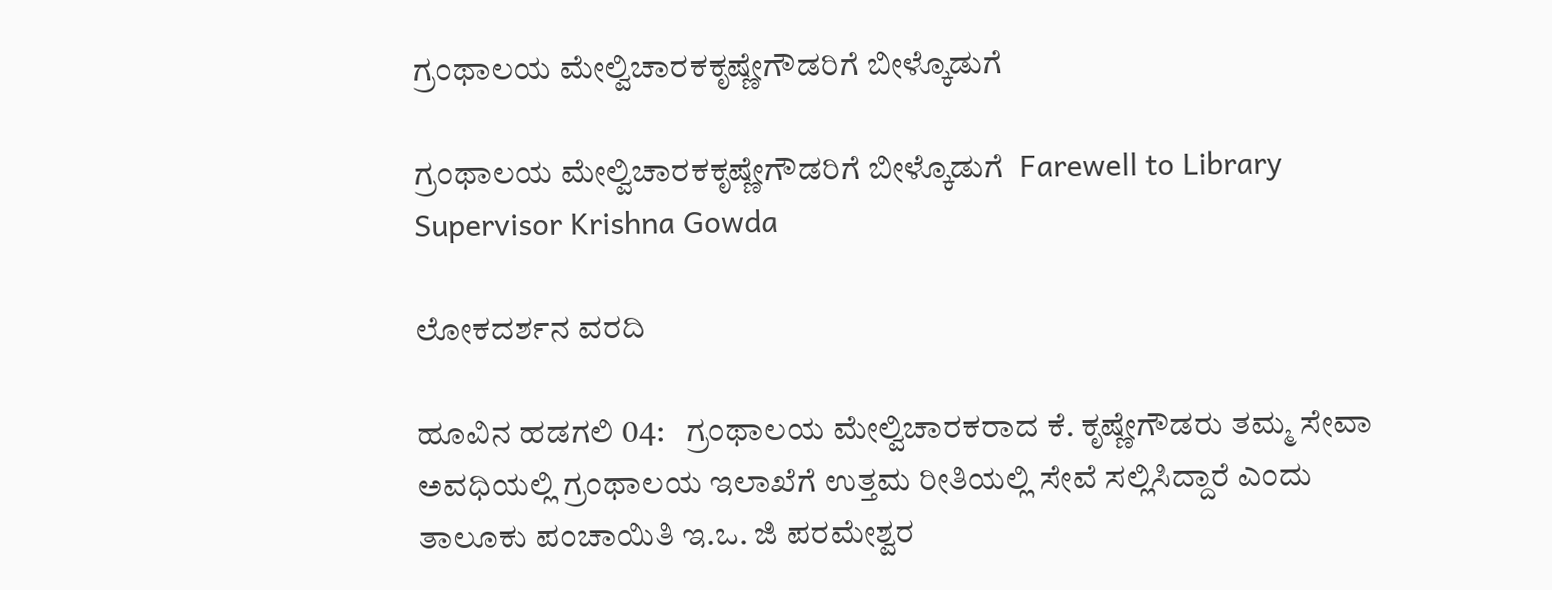ಗ್ರಂಥಾಲಯ ಮೇಲ್ವಿಚಾರಕಕೃಷ್ಣೇಗೌಡರಿಗೆ ಬೀಳ್ಕೊಡುಗೆ

ಗ್ರಂಥಾಲಯ ಮೇಲ್ವಿಚಾರಕಕೃಷ್ಣೇಗೌಡರಿಗೆ ಬೀಳ್ಕೊಡುಗೆ  Farewell to Library Supervisor Krishna Gowda

ಲೋಕದರ್ಶನ ವರದಿ

ಹೂವಿನ ಹಡಗಲಿ 04:   ಗ್ರಂಥಾಲಯ ಮೇಲ್ವಿಚಾರಕರಾದ ಕೆ. ಕೃಷ್ಣೇಗೌಡರು ತಮ್ಮ ಸೇವಾ ಅವಧಿಯಲ್ಲಿ ಗ್ರಂಥಾಲಯ ಇಲಾಖೆಗೆ ಉತ್ತಮ ರೀತಿಯಲ್ಲಿ ಸೇವೆ ಸಲ್ಲಿಸಿದ್ದಾರೆ ಎಂದು ತಾಲೂಕು ಪಂಚಾಯಿತಿ ಇ.ಒ. ಜಿ ಪರಮೇಶ್ವರ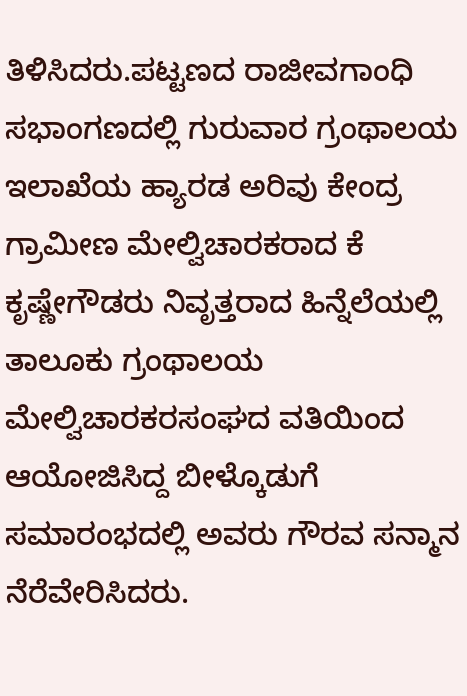ತಿಳಿಸಿದರು.ಪಟ್ಟಣದ ರಾಜೀವಗಾಂಧಿ ಸಭಾಂಗಣದಲ್ಲಿ ಗುರುವಾರ ಗ್ರಂಥಾಲಯ ಇಲಾಖೆಯ ಹ್ಯಾರಡ ಅರಿವು ಕೇಂದ್ರ ಗ್ರಾಮೀಣ ಮೇಲ್ವಿಚಾರಕರಾದ ಕೆ ಕೃಷ್ಣೇಗೌಡರು ನಿವೃತ್ತರಾದ ಹಿನ್ನೆಲೆಯಲ್ಲಿ ತಾಲೂಕು ಗ್ರಂಥಾಲಯ ಮೇಲ್ವಿಚಾರಕರಸಂಘದ ವತಿಯಿಂದ ಆಯೋಜಿಸಿದ್ದ ಬೀಳ್ಕೊಡುಗೆ ಸಮಾರಂಭದಲ್ಲಿ ಅವರು ಗೌರವ ಸನ್ಮಾನ ನೆರೆವೇರಿಸಿದರು.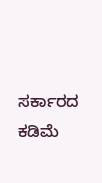ಸರ್ಕಾರದ ಕಡಿಮೆ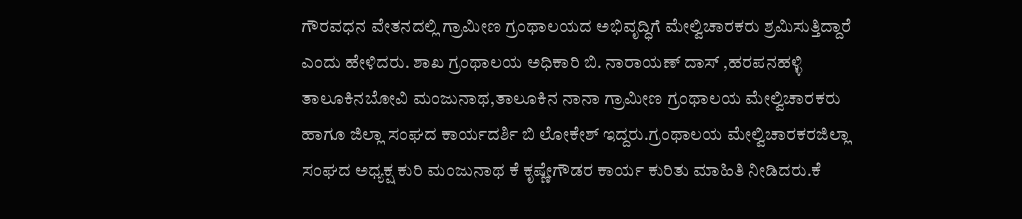ಗೌರವಧನ ವೇತನದಲ್ಲಿ ಗ್ರಾಮೀಣ ಗ್ರಂಥಾಲಯದ ಅಭಿವೃದ್ಧಿಗೆ ಮೇಲ್ವಿಚಾರಕರು ಶ್ರಮಿಸುತ್ತಿದ್ದಾರೆ ಎಂದು ಹೇಳಿದರು. ಶಾಖ ಗ್ರಂಥಾಲಯ ಅಧಿಕಾರಿ ಬಿ. ನಾರಾಯಣ್ ದಾಸ್ ,ಹರಪನಹಳ್ಳಿ ತಾಲೂಕಿನಬೋವಿ ಮಂಜುನಾಥ,ತಾಲೂಕಿನ ನಾನಾ ಗ್ರಾಮೀಣ ಗ್ರಂಥಾಲಯ ಮೇಲ್ವಿಚಾರಕರು ಹಾಗೂ ಜಿಲ್ಲಾ ಸಂಘದ ಕಾರ್ಯದರ್ಶಿ ಬಿ ಲೋಕೇಶ್ ಇದ್ದರು.ಗ್ರಂಥಾಲಯ ಮೇಲ್ವಿಚಾರಕರಜಿಲ್ಲಾ ಸಂಘದ ಅಧ್ಯಕ್ಷ ಕುರಿ ಮಂಜುನಾಥ ಕೆ ಕೃಷ್ಣೇಗೌಡರ ಕಾರ್ಯ ಕುರಿತು ಮಾಹಿತಿ ನೀಡಿದರು.ಕೆ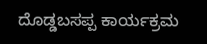ದೊಡ್ಡಬಸಪ್ಪ ಕಾರ್ಯಕ್ರಮ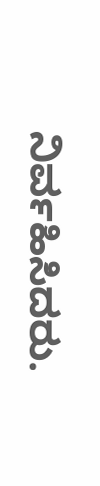ನಿರ್ವಹಿಸಿದರು.